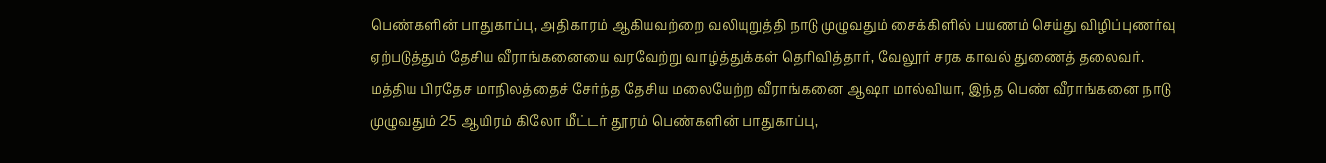பெண்களின் பாதுகாப்பு, அதிகாரம் ஆகியவற்றை வலியுறுத்தி நாடு முழுவதும் சைக்கிளில் பயணம் செய்து விழிப்புணர்வு ஏற்படுத்தும் தேசிய வீராங்கனையை வரவேற்று வாழ்த்துக்கள் தெரிவித்தார், வேலூர் சரக காவல் துணைத் தலைவர்.
மத்திய பிரதேச மாநிலத்தைச் சேர்ந்த தேசிய மலையேற்ற வீராங்கனை ஆஷா மால்வியா, இந்த பெண் வீராங்கனை நாடு முழுவதும் 25 ஆயிரம் கிலோ மீட்டர் தூரம் பெண்களின் பாதுகாப்பு,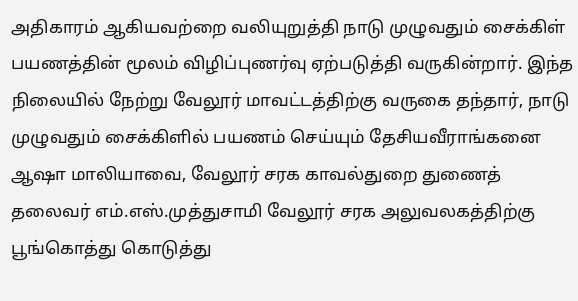அதிகாரம் ஆகியவற்றை வலியுறுத்தி நாடு முழுவதும் சைக்கிள் பயணத்தின் மூலம் விழிப்புணர்வு ஏற்படுத்தி வருகின்றார். இந்த நிலையில் நேற்று வேலூர் மாவட்டத்திற்கு வருகை தந்தார், நாடு முழுவதும் சைக்கிளில் பயணம் செய்யும் தேசியவீராங்கனை ஆஷா மாலியாவை, வேலூர் சரக காவல்துறை துணைத் தலைவர் எம்.எஸ்.முத்துசாமி வேலூர் சரக அலுவலகத்திற்கு பூங்கொத்து கொடுத்து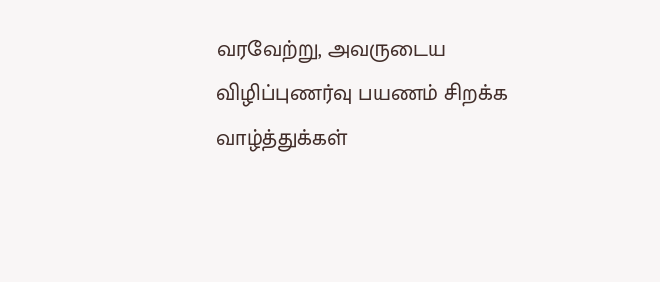வரவேற்று, அவருடைய விழிப்புணர்வு பயணம் சிறக்க வாழ்த்துக்கள்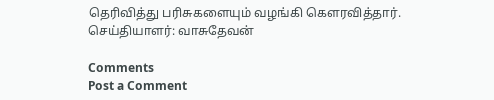தெரிவித்து பரிசுகளையும் வழங்கி கௌரவித்தார்.
செய்தியாளர்: வாசுதேவன்

Comments
Post a Comment